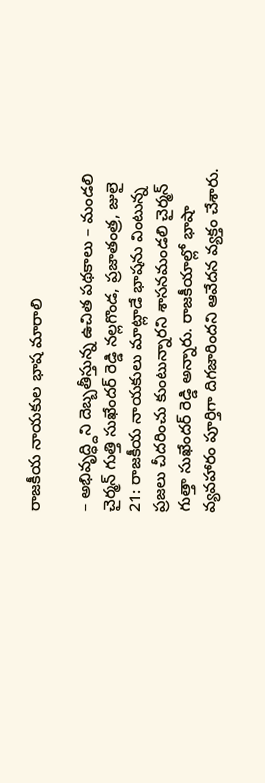రాజకీయ నాయకుల భాష మారాలి

– అభివృద్ధ్దిని దెబ్బతీస్తున్న ఉచిత పథకాలు – మండలి చైర్మన్ గుత్తి సుఖేందర్ రెడ్డి నల్లగొండ, ప్రజాతంత్ర, జులై 21: రాజకీయ నాయకులు మాట్లాడే భాషను వింటున్న ప్రజలు చీదరించు కుంటున్నారని శాసనమండలి చైర్మన్ గుత్తా సుఖేందర్ రెడ్డి అన్నారు. రాజకీయాల్లో భాషా వ్యవహారం పూర్తిగా దిగజారిందని ఆవేదన వ్యక్తం చేశారు.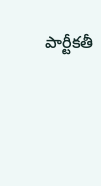పార్టీకతీ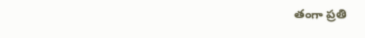తంగా ప్రతి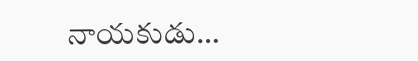నాయకుడు…